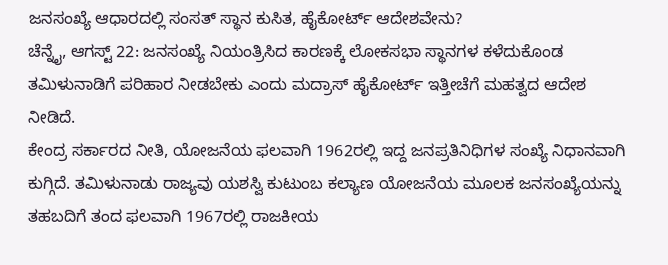ಜನಸಂಖ್ಯೆ ಆಧಾರದಲ್ಲಿ ಸಂಸತ್ ಸ್ಥಾನ ಕುಸಿತ, ಹೈಕೋರ್ಟ್ ಆದೇಶವೇನು?
ಚೆನ್ನೈ, ಆಗಸ್ಟ್ 22: ಜನಸಂಖ್ಯೆ ನಿಯಂತ್ರಿಸಿದ ಕಾರಣಕ್ಕೆ ಲೋಕಸಭಾ ಸ್ಥಾನಗಳ ಕಳೆದುಕೊಂಡ ತಮಿಳುನಾಡಿಗೆ ಪರಿಹಾರ ನೀಡಬೇಕು ಎಂದು ಮದ್ರಾಸ್ ಹೈಕೋರ್ಟ್ ಇತ್ತೀಚೆಗೆ ಮಹತ್ವದ ಆದೇಶ ನೀಡಿದೆ.
ಕೇಂದ್ರ ಸರ್ಕಾರದ ನೀತಿ, ಯೋಜನೆಯ ಫಲವಾಗಿ 1962ರಲ್ಲಿ ಇದ್ದ ಜನಪ್ರತಿನಿಧಿಗಳ ಸಂಖ್ಯೆ ನಿಧಾನವಾಗಿ ಕುಗ್ಗಿದೆ. ತಮಿಳುನಾಡು ರಾಜ್ಯವು ಯಶಸ್ವಿ ಕುಟುಂಬ ಕಲ್ಯಾಣ ಯೋಜನೆಯ ಮೂಲಕ ಜನಸಂಖ್ಯೆಯನ್ನು ತಹಬದಿಗೆ ತಂದ ಫಲವಾಗಿ 1967ರಲ್ಲಿ ರಾಜಕೀಯ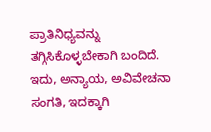ಪ್ರಾತಿನಿಧ್ಯವನ್ನು ತಗ್ಗಿಸಿಕೊಳ್ಳಬೇಕಾಗಿ ಬಂದಿದೆ. ಇದು, ಅನ್ಯಾಯ, ಅವಿವೇಚನಾ ಸಂಗತಿ, ಇದಕ್ಕಾಗಿ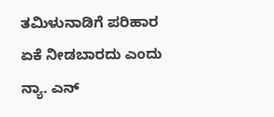ತಮಿಳುನಾಡಿಗೆ ಪರಿಹಾರ ಏಕೆ ನೀಡಬಾರದು ಎಂದು ನ್ಯಾ. ಎನ್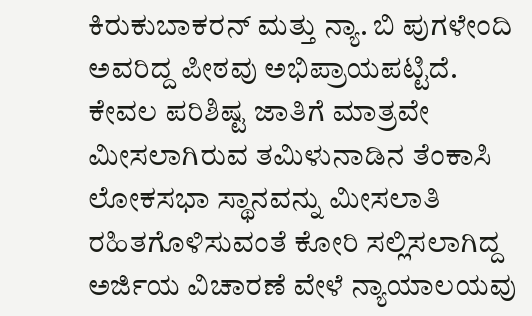ಕಿರುಕುಬಾಕರನ್ ಮತ್ತು ನ್ಯಾ. ಬಿ ಪುಗಳೇಂದಿ ಅವರಿದ್ದ ಪೀಠವು ಅಭಿಪ್ರಾಯಪಟ್ಟಿದೆ.
ಕೇವಲ ಪರಿಶಿಷ್ಟ ಜಾತಿಗೆ ಮಾತ್ರವೇ ಮೀಸಲಾಗಿರುವ ತಮಿಳುನಾಡಿನ ತೆಂಕಾಸಿ ಲೋಕಸಭಾ ಸ್ಥಾನವನ್ನು ಮೀಸಲಾತಿ ರಹಿತಗೊಳಿಸುವಂತೆ ಕೋರಿ ಸಲ್ಲಿಸಲಾಗಿದ್ದ ಅರ್ಜಿಯ ವಿಚಾರಣೆ ವೇಳೆ ನ್ಯಾಯಾಲಯವು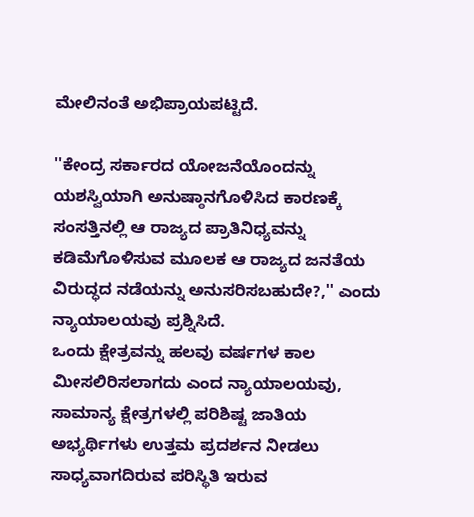ಮೇಲಿನಂತೆ ಅಭಿಪ್ರಾಯಪಟ್ಟಿದೆ.

''ಕೇಂದ್ರ ಸರ್ಕಾರದ ಯೋಜನೆಯೊಂದನ್ನು ಯಶಸ್ವಿಯಾಗಿ ಅನುಷ್ಠಾನಗೊಳಿಸಿದ ಕಾರಣಕ್ಕೆ ಸಂಸತ್ತಿನಲ್ಲಿ ಆ ರಾಜ್ಯದ ಪ್ರಾತಿನಿಧ್ಯವನ್ನು ಕಡಿಮೆಗೊಳಿಸುವ ಮೂಲಕ ಆ ರಾಜ್ಯದ ಜನತೆಯ ವಿರುದ್ಧದ ನಡೆಯನ್ನು ಅನುಸರಿಸಬಹುದೇ?,'' ಎಂದು ನ್ಯಾಯಾಲಯವು ಪ್ರಶ್ನಿಸಿದೆ.
ಒಂದು ಕ್ಷೇತ್ರವನ್ನು ಹಲವು ವರ್ಷಗಳ ಕಾಲ ಮೀಸಲಿರಿಸಲಾಗದು ಎಂದ ನ್ಯಾಯಾಲಯವು, ಸಾಮಾನ್ಯ ಕ್ಷೇತ್ರಗಳಲ್ಲಿ ಪರಿಶಿಷ್ಟ ಜಾತಿಯ ಅಭ್ಯರ್ಥಿಗಳು ಉತ್ತಮ ಪ್ರದರ್ಶನ ನೀಡಲು ಸಾಧ್ಯವಾಗದಿರುವ ಪರಿಸ್ಥಿತಿ ಇರುವ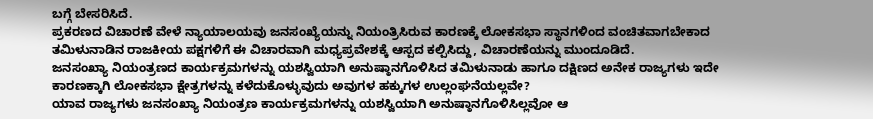ಬಗ್ಗೆ ಬೇಸರಿಸಿದೆ.
ಪ್ರಕರಣದ ವಿಚಾರಣೆ ವೇಳೆ ನ್ಯಾಯಾಲಯವು ಜನಸಂಖ್ಯೆಯನ್ನು ನಿಯಂತ್ರಿಸಿರುವ ಕಾರಣಕ್ಕೆ ಲೋಕಸಭಾ ಸ್ಥಾನಗಳಿಂದ ವಂಚಿತವಾಗಬೇಕಾದ ತಮಿಳುನಾಡಿನ ರಾಜಕೀಯ ಪಕ್ಷಗಳಿಗೆ ಈ ವಿಚಾರವಾಗಿ ಮಧ್ಯಪ್ರವೇಶಕ್ಕೆ ಆಸ್ಪದ ಕಲ್ಪಿಸಿದ್ದು, ವಿಚಾರಣೆಯನ್ನು ಮುಂದೂಡಿದೆ.
ಜನಸಂಖ್ಯಾ ನಿಯಂತ್ರಣದ ಕಾರ್ಯಕ್ರಮಗಳನ್ನು ಯಶಸ್ವಿಯಾಗಿ ಅನುಷ್ಠಾನಗೊಳಿಸಿದ ತಮಿಳುನಾಡು ಹಾಗೂ ದಕ್ಷಿಣದ ಅನೇಕ ರಾಜ್ಯಗಳು ಇದೇ ಕಾರಣಕ್ಕಾಗಿ ಲೋಕಸಭಾ ಕ್ಷೇತ್ರಗಳನ್ನು ಕಳೆದುಕೊಳ್ಳುವುದು ಅವುಗಳ ಹಕ್ಕುಗಳ ಉಲ್ಲಂಘನೆಯಲ್ಲವೇ?
ಯಾವ ರಾಜ್ಯಗಳು ಜನಸಂಖ್ಯಾ ನಿಯಂತ್ರಣ ಕಾರ್ಯಕ್ರಮಗಳನ್ನು ಯಶಸ್ವಿಯಾಗಿ ಅನುಷ್ಠಾನಗೊಳಿಸಿಲ್ಲವೋ ಆ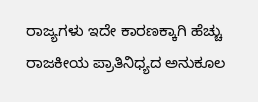ರಾಜ್ಯಗಳು ಇದೇ ಕಾರಣಕ್ಕಾಗಿ ಹೆಚ್ಚು ರಾಜಕೀಯ ಪ್ರಾತಿನಿಧ್ಯದ ಅನುಕೂಲ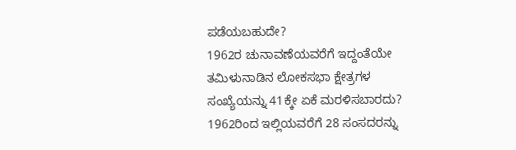ಪಡೆಯಬಹುದೇ?
1962ರ ಚುನಾವಣೆಯವರೆಗೆ ಇದ್ದಂತೆಯೇ ತಮಿಳುನಾಡಿನ ಲೋಕಸಭಾ ಕ್ಷೇತ್ರಗಳ ಸಂಖ್ಯೆಯನ್ನು 41ಕ್ಕೇ ಏಕೆ ಮರಳಿಸಬಾರದು? 1962ರಿಂದ ಇಲ್ಲಿಯವರೆಗೆ 28 ಸಂಸದರನ್ನು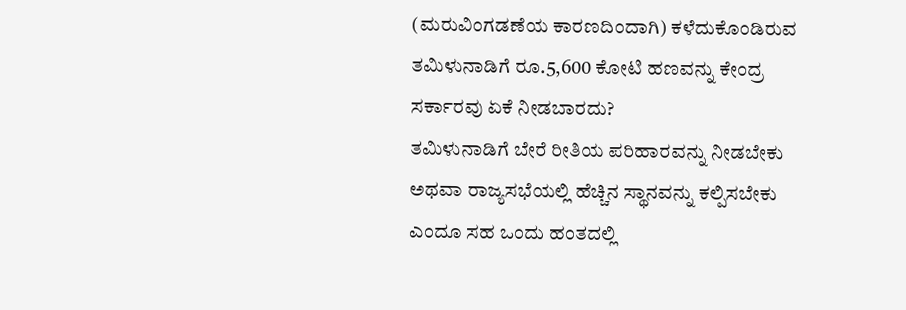(ಮರುವಿಂಗಡಣೆಯ ಕಾರಣದಿಂದಾಗಿ) ಕಳೆದುಕೊಂಡಿರುವ ತಮಿಳುನಾಡಿಗೆ ರೂ.5,600 ಕೋಟಿ ಹಣವನ್ನು ಕೇಂದ್ರ ಸರ್ಕಾರವು ಏಕೆ ನೀಡಬಾರದು?
ತಮಿಳುನಾಡಿಗೆ ಬೇರೆ ರೀತಿಯ ಪರಿಹಾರವನ್ನು ನೀಡಬೇಕು ಅಥವಾ ರಾಜ್ಯಸಭೆಯಲ್ಲಿ ಹೆಚ್ಚಿನ ಸ್ಥಾನವನ್ನು ಕಲ್ಪಿಸಬೇಕು ಎಂದೂ ಸಹ ಒಂದು ಹಂತದಲ್ಲಿ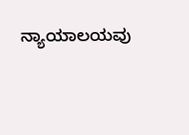ನ್ಯಾಯಾಲಯವು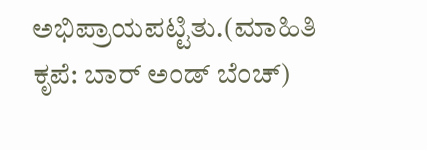ಅಭಿಪ್ರಾಯಪಟ್ಟಿತು.(ಮಾಹಿತಿ ಕೃಪೆ: ಬಾರ್ ಅಂಡ್ ಬೆಂಚ್)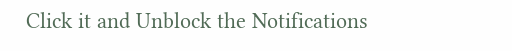Click it and Unblock the Notifications